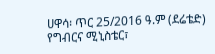ሀዋሳ፡ ጥር 25/2016 ዓ.ም (ደሬቴድ) የግብርና ሚኒስቴር፣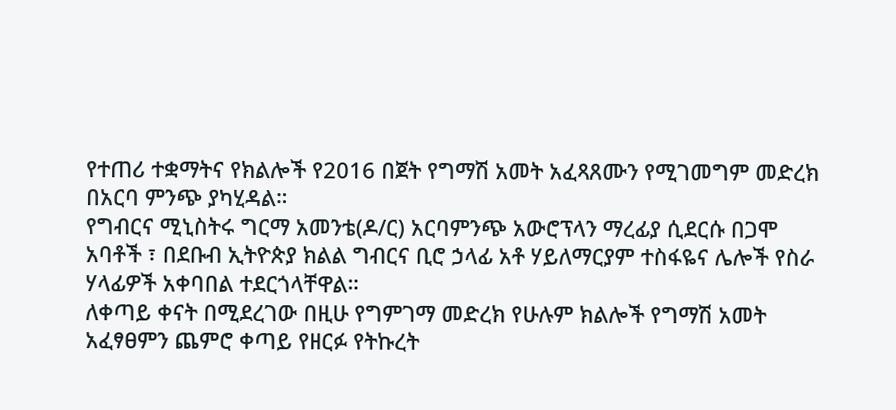የተጠሪ ተቋማትና የክልሎች የ2016 በጀት የግማሽ አመት አፈጻጸሙን የሚገመግም መድረክ በአርባ ምንጭ ያካሂዳል።
የግብርና ሚኒስትሩ ግርማ አመንቴ(ዶ/ር) አርባምንጭ አውሮፕላን ማረፊያ ሲደርሱ በጋሞ አባቶች ፣ በደቡብ ኢትዮጵያ ክልል ግብርና ቢሮ ኃላፊ አቶ ሃይለማርያም ተስፋዬና ሌሎች የስራ ሃላፊዎች አቀባበል ተደርጎላቸዋል።
ለቀጣይ ቀናት በሚደረገው በዚሁ የግምገማ መድረክ የሁሉም ክልሎች የግማሽ አመት አፈፃፀምን ጨምሮ ቀጣይ የዘርፉ የትኩረት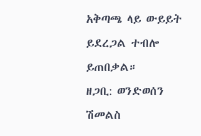አቅጣጫ ላይ ውይይት ይደረጋል ተብሎ ይጠበቃል።
ዘጋቢ: ወንድወሰን ሽመልስ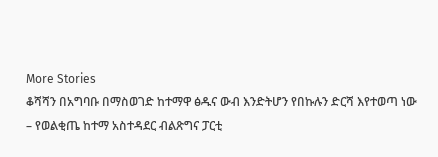More Stories
ቆሻሻን በአግባቡ በማስወገድ ከተማዋ ፅዱና ውብ እንድትሆን የበኩሉን ድርሻ እየተወጣ ነው – የወልቂጤ ከተማ አስተዳደር ብልጽግና ፓርቲ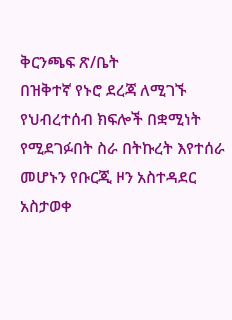ቅርንጫፍ ጽ/ቤት
በዝቅተኛ የኑሮ ደረጃ ለሚገኙ የህብረተሰብ ክፍሎች በቋሚነት የሚደገፉበት ስራ በትኩረት እየተሰራ መሆኑን የቡርጂ ዞን አስተዳደር አስታወቀ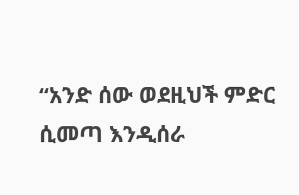“አንድ ሰው ወደዚህች ምድር ሲመጣ እንዲሰራ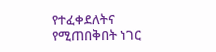የተፈቀደለትና የሚጠበቅበት ነገር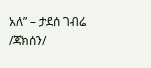አለ” – ታደሰ ገብሬ /ጃክሰን/